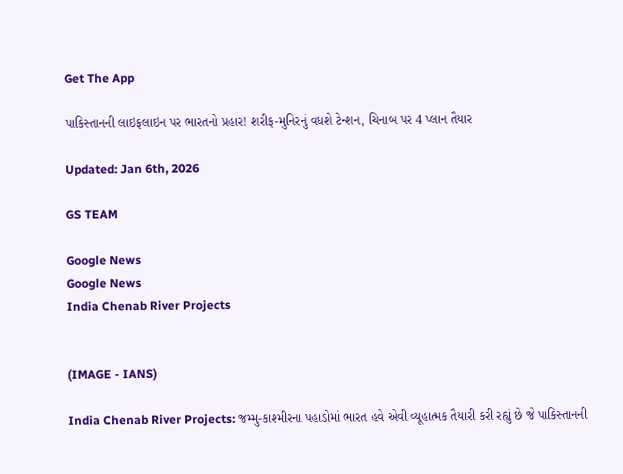Get The App

પાકિસ્તાનની લાઇફલાઇન પર ભારતનો પ્રહાર! શરીફ-મુનિરનું વધશે ટેન્શન, ચિનાબ પર 4 પ્લાન તૈયાર

Updated: Jan 6th, 2026

GS TEAM

Google News
Google News
India Chenab River Projects


(IMAGE - IANS)

India Chenab River Projects: જમ્મુ-કાશ્મીરના પહાડોમાં ભારત હવે એવી વ્યૂહાત્મક તૈયારી કરી રહ્યું છે જે પાકિસ્તાનની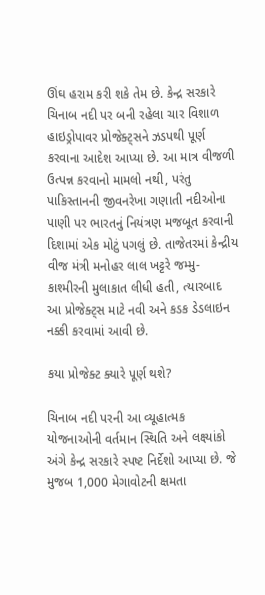ઊંઘ હરામ કરી શકે તેમ છે. કેન્દ્ર સરકારે ચિનાબ નદી પર બની રહેલા ચાર વિશાળ હાઇડ્રોપાવર પ્રોજેક્ટ્સને ઝડપથી પૂર્ણ કરવાના આદેશ આપ્યા છે. આ માત્ર વીજળી ઉત્પન્ન કરવાનો મામલો નથી, પરંતુ પાકિસ્તાનની જીવનરેખા ગણાતી નદીઓના પાણી પર ભારતનું નિયંત્રણ મજબૂત કરવાની દિશામાં એક મોટું પગલું છે. તાજેતરમાં કેન્દ્રીય વીજ મંત્રી મનોહર લાલ ખટ્ટરે જમ્મુ-કાશ્મીરની મુલાકાત લીધી હતી, ત્યારબાદ આ પ્રોજેક્ટ્સ માટે નવી અને કડક ડેડલાઇન નક્કી કરવામાં આવી છે.

કયા પ્રોજેક્ટ ક્યારે પૂર્ણ થશે?

ચિનાબ નદી પરની આ વ્યૂહાત્મક યોજનાઓની વર્તમાન સ્થિતિ અને લક્ષ્યાંકો અંગે કેન્દ્ર સરકારે સ્પષ્ટ નિર્દેશો આપ્યા છે. જે મુજબ 1,000 મેગાવોટની ક્ષમતા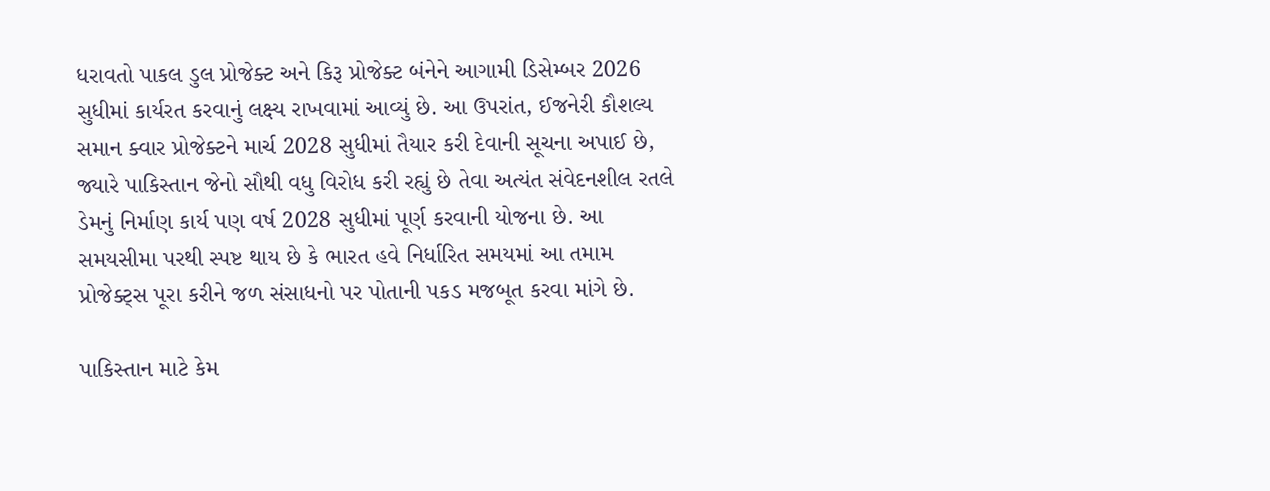ધરાવતો પાકલ ડુલ પ્રોજેક્ટ અને કિરૂ પ્રોજેક્ટ બંનેને આગામી ડિસેમ્બર 2026 સુધીમાં કાર્યરત કરવાનું લક્ષ્ય રાખવામાં આવ્યું છે. આ ઉપરાંત, ઈજનેરી કૌશલ્ય સમાન ક્વાર પ્રોજેક્ટને માર્ચ 2028 સુધીમાં તૈયાર કરી દેવાની સૂચના અપાઈ છે, જ્યારે પાકિસ્તાન જેનો સૌથી વધુ વિરોધ કરી રહ્યું છે તેવા અત્યંત સંવેદનશીલ રતલે ડેમનું નિર્માણ કાર્ય પણ વર્ષ 2028 સુધીમાં પૂર્ણ કરવાની યોજના છે. આ સમયસીમા પરથી સ્પષ્ટ થાય છે કે ભારત હવે નિર્ધારિત સમયમાં આ તમામ પ્રોજેક્ટ્સ પૂરા કરીને જળ સંસાધનો પર પોતાની પકડ મજબૂત કરવા માંગે છે.

પાકિસ્તાન માટે કેમ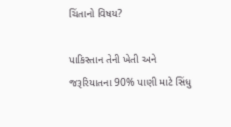ચિંતાનો વિષય?

પાકિસ્તાન તેની ખેતી અને જરૂરિયાતના 90% પાણી માટે સિંધુ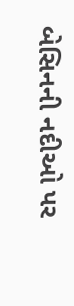બેસિનની નદીઓ પર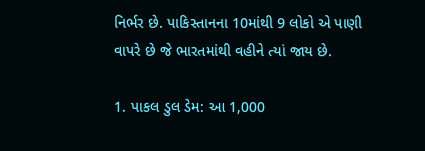નિર્ભર છે. પાકિસ્તાનના 10માંથી 9 લોકો એ પાણી વાપરે છે જે ભારતમાંથી વહીને ત્યાં જાય છે.

1. પાકલ ડુલ ડેમ: આ 1,000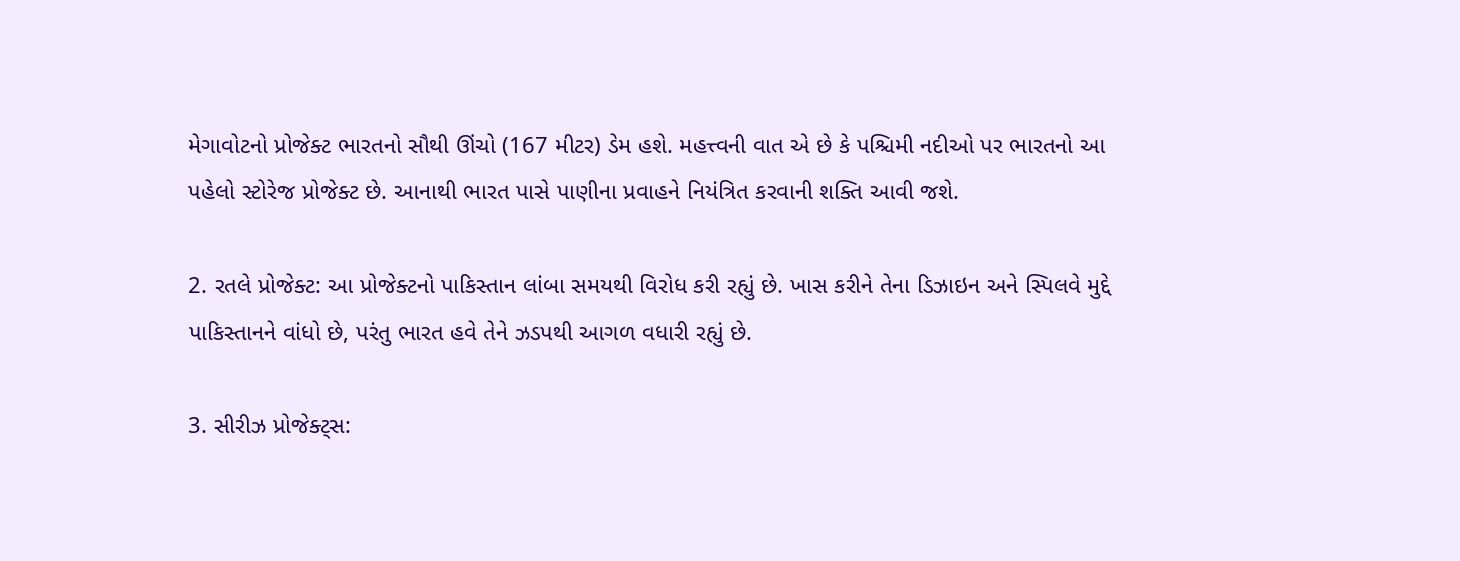મેગાવોટનો પ્રોજેક્ટ ભારતનો સૌથી ઊંચો (167 મીટર) ડેમ હશે. મહત્ત્વની વાત એ છે કે પશ્ચિમી નદીઓ પર ભારતનો આ પહેલો સ્ટોરેજ પ્રોજેક્ટ છે. આનાથી ભારત પાસે પાણીના પ્રવાહને નિયંત્રિત કરવાની શક્તિ આવી જશે.

2. રતલે પ્રોજેક્ટ: આ પ્રોજેક્ટનો પાકિસ્તાન લાંબા સમયથી વિરોધ કરી રહ્યું છે. ખાસ કરીને તેના ડિઝાઇન અને સ્પિલવે મુદ્દે પાકિસ્તાનને વાંધો છે, પરંતુ ભારત હવે તેને ઝડપથી આગળ વધારી રહ્યું છે.

3. સીરીઝ પ્રોજેક્ટ્સ: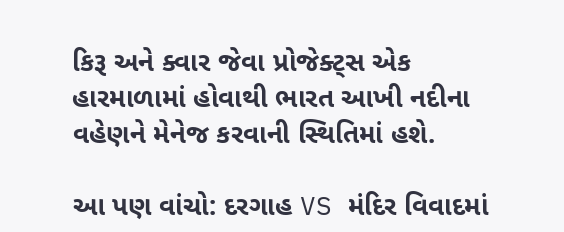કિરૂ અને ક્વાર જેવા પ્રોજેક્ટ્સ એક હારમાળામાં હોવાથી ભારત આખી નદીના વહેણને મેનેજ કરવાની સ્થિતિમાં હશે.

આ પણ વાંચો: દરગાહ VS મંદિર વિવાદમાં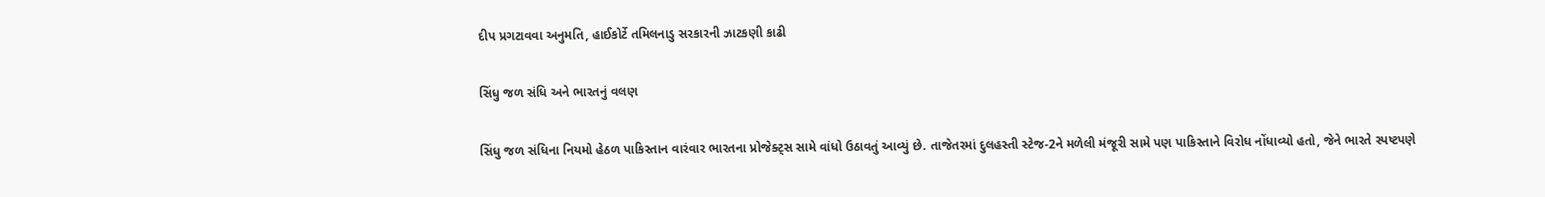દીપ પ્રગટાવવા અનુમતિ, હાઈકોર્ટે તમિલનાડુ સરકારની ઝાટકણી કાઢી

સિંધુ જળ સંધિ અને ભારતનું વલણ

સિંધુ જળ સંધિના નિયમો હેઠળ પાકિસ્તાન વારંવાર ભારતના પ્રોજેક્ટ્સ સામે વાંધો ઉઠાવતું આવ્યું છે. તાજેતરમાં દુલહસ્તી સ્ટેજ-2ને મળેલી મંજૂરી સામે પણ પાકિસ્તાને વિરોધ નોંધાવ્યો હતો, જેને ભારતે સ્પષ્ટપણે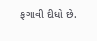ફગાવી દીધો છે.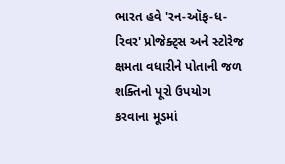ભારત હવે 'રન-ઑફ-ધ-રિવર' પ્રોજેક્ટ્સ અને સ્ટોરેજ ક્ષમતા વધારીને પોતાની જળ શક્તિનો પૂરો ઉપયોગ કરવાના મૂડમાં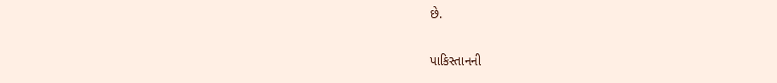છે.

પાકિસ્તાનની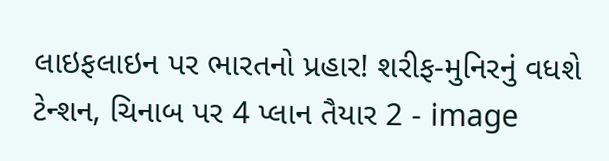લાઇફલાઇન પર ભારતનો પ્રહાર! શરીફ-મુનિરનું વધશે ટેન્શન, ચિનાબ પર 4 પ્લાન તૈયાર 2 - image